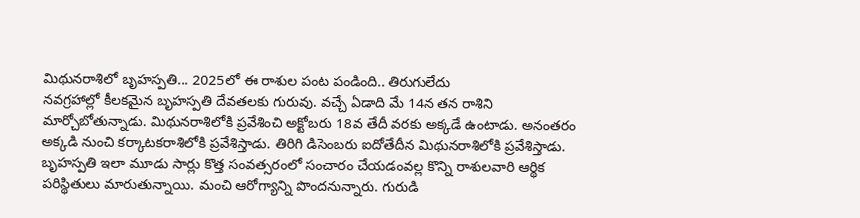మిథునరాశిలో బృహస్పతి... 2025లో ఈ రాశుల పంట పండింది.. తిరుగులేదు
నవగ్రహాల్లో కీలకమైన బృహస్పతి దేవతలకు గురువు. వచ్చే ఏడాది మే 14న తన రాశిని మార్చోబోతున్నాడు. మిథునరాశిలోకి ప్రవేశించి అక్టోబరు 18వ తేదీ వరకు అక్కడే ఉంటాడు. అనంతరం అక్కడి నుంచి కర్కాటకరాశిలోకి ప్రవేశిస్తాడు. తిరిగి డిసెంబరు ఐదోతేదీన మిథునరాశిలోకి ప్రవేశిస్తాడు. బృహస్పతి ఇలా మూడు సార్లు కొత్త సంవత్సరంలో సంచారం చేయడంవల్ల కొన్ని రాశులవారి ఆర్థిక పరిస్థితులు మారుతున్నాయి. మంచి ఆరోగ్యాన్ని పొందనున్నారు. గురుడి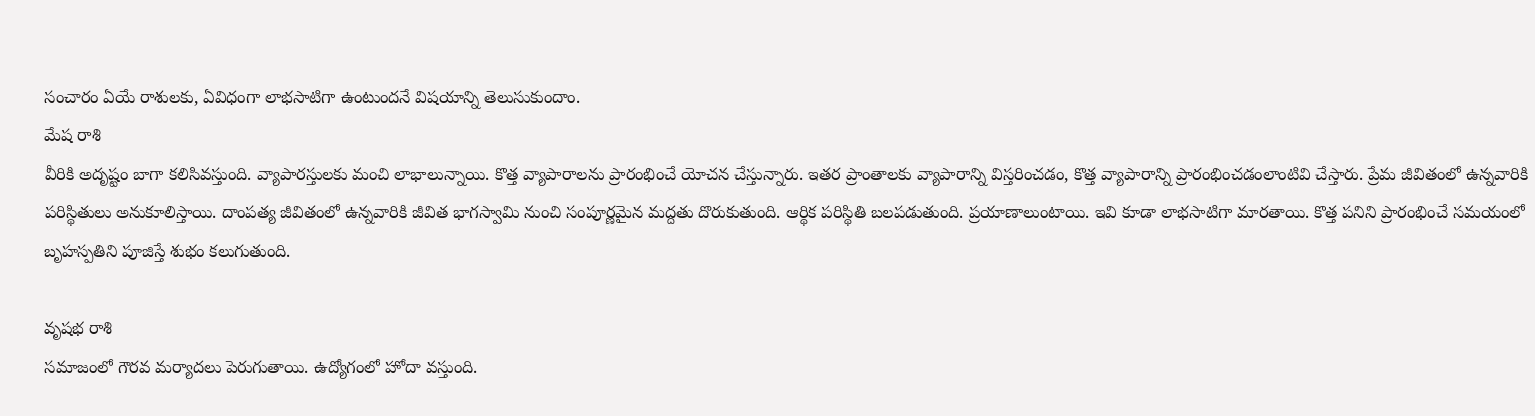సంచారం ఏయే రాశులకు, ఏవిధంగా లాభసాటిగా ఉంటుందనే విషయాన్ని తెలుసుకుందాం.
మేష రాశి
వీరికి అదృష్టం బాగా కలిసివస్తుంది. వ్యాపారస్తులకు మంచి లాభాలున్నాయి. కొత్త వ్యాపారాలను ప్రారంభించే యోచన చేస్తున్నారు. ఇతర ప్రాంతాలకు వ్యాపారాన్ని విస్తరించడం, కొత్త వ్యాపారాన్ని ప్రారంభించడంలాంటివి చేస్తారు. ప్రేమ జీవితంలో ఉన్నవారికి పరిస్థితులు అనుకూలిస్తాయి. దాంపత్య జీవితంలో ఉన్నవారికి జీవిత భాగస్వామి నుంచి సంపూర్ణమైన మద్దతు దొరుకుతుంది. ఆర్థిక పరిస్థితి బలపడుతుంది. ప్రయాణాలుంటాయి. ఇవి కూడా లాభసాటిగా మారతాయి. కొత్త పనిని ప్రారంభించే సమయంలో బృహస్పతిని పూజిస్తే శుభం కలుగుతుంది.

వృషభ రాశి
సమాజంలో గౌరవ మర్యాదలు పెరుగుతాయి. ఉద్యోగంలో హోదా వస్తుంది.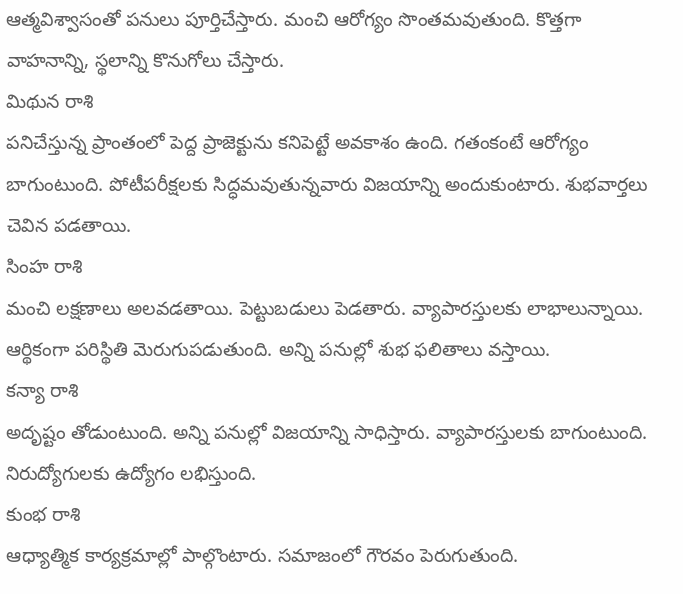ఆత్మవిశ్వాసంతో పనులు పూర్తిచేస్తారు. మంచి ఆరోగ్యం సొంతమవుతుంది. కొత్తగా వాహనాన్ని, స్థలాన్ని కొనుగోలు చేస్తారు.
మిథున రాశి
పనిచేస్తున్న ప్రాంతంలో పెద్ద ప్రాజెక్టును కనిపెట్టే అవకాశం ఉంది. గతంకంటే ఆరోగ్యం బాగుంటుంది. పోటీపరీక్షలకు సిద్ధమవుతున్నవారు విజయాన్ని అందుకుంటారు. శుభవార్తలు చెవిన పడతాయి.
సింహ రాశి
మంచి లక్షణాలు అలవడతాయి. పెట్టుబడులు పెడతారు. వ్యాపారస్తులకు లాభాలున్నాయి. ఆర్థికంగా పరిస్థితి మెరుగుపడుతుంది. అన్ని పనుల్లో శుభ ఫలితాలు వస్తాయి.
కన్యా రాశి
అదృష్టం తోడుంటుంది. అన్ని పనుల్లో విజయాన్ని సాధిస్తారు. వ్యాపారస్తులకు బాగుంటుంది. నిరుద్యోగులకు ఉద్యోగం లభిస్తుంది.
కుంభ రాశి
ఆధ్యాత్మిక కార్యక్రమాల్లో పాల్గొంటారు. సమాజంలో గౌరవం పెరుగుతుంది.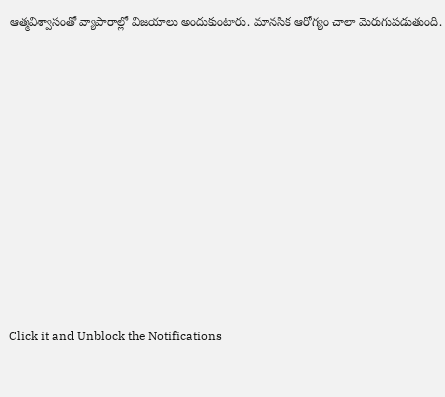ఆత్మవిశ్వాసంతో వ్యాపారాల్లో విజయాలు అందుకుంటారు. మానసిక ఆరోగ్యం చాలా మెరుగుపడుతుంది.












Click it and Unblock the Notifications